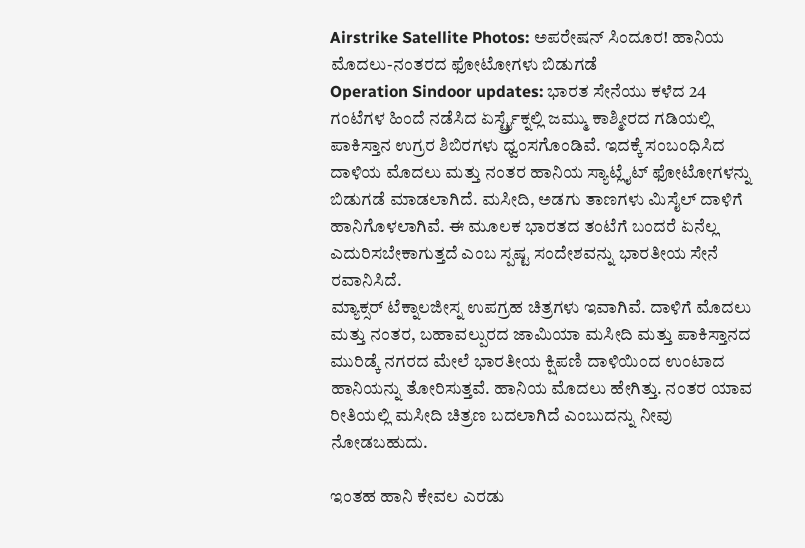Airstrike Satellite Photos: ಅಪರೇಷನ್ ಸಿಂದೂರ! ಹಾನಿಯ ಮೊದಲು-ನಂತರದ ಫೋಟೋಗಳು ಬಿಡುಗಡೆ
Operation Sindoor updates: ಭಾರತ ಸೇನೆಯು ಕಳೆದ 24 ಗಂಟೆಗಳ ಹಿಂದೆ ನಡೆಸಿದ ಏರ್ಸ್ಟ್ರೈಕ್ನಲ್ಲಿ ಜಮ್ಮು ಕಾಶ್ಮೀರದ ಗಡಿಯಲ್ಲಿ ಪಾಕಿಸ್ತಾನ ಉಗ್ರರ ಶಿಬಿರಗಳು ಧ್ವಂಸಗೊಂಡಿವೆ. ಇದಕ್ಕೆ ಸಂಬಂಧಿಸಿದ ದಾಳಿಯ ಮೊದಲು ಮತ್ತು ನಂತರ ಹಾನಿಯ ಸ್ಯಾಟ್ಲೈಟ್ ಫೋಟೋಗಳನ್ನು ಬಿಡುಗಡೆ ಮಾಡಲಾಗಿದೆ. ಮಸೀದಿ, ಅಡಗು ತಾಣಗಳು ಮಿಸೈಲ್ ದಾಳಿಗೆ ಹಾನಿಗೊಳಲಾಗಿವೆ. ಈ ಮೂಲಕ ಭಾರತದ ತಂಟೆಗೆ ಬಂದರೆ ಏನೆಲ್ಲ ಎದುರಿಸಬೇಕಾಗುತ್ತದೆ ಎಂಬ ಸ್ಪಷ್ಟ ಸಂದೇಶವನ್ನು ಭಾರತೀಯ ಸೇನೆ ರವಾನಿಸಿದೆ.
ಮ್ಯಾಕ್ಸರ್ ಟೆಕ್ನಾಲಜೀಸ್ನ ಉಪಗ್ರಹ ಚಿತ್ರಗಳು ಇವಾಗಿವೆ. ದಾಳಿಗೆ ಮೊದಲು ಮತ್ತು ನಂತರ, ಬಹಾವಲ್ಪುರದ ಜಾಮಿಯಾ ಮಸೀದಿ ಮತ್ತು ಪಾಕಿಸ್ತಾನದ ಮುರಿಡ್ಕೆ ನಗರದ ಮೇಲೆ ಭಾರತೀಯ ಕ್ಷಿಪಣಿ ದಾಳಿಯಿಂದ ಉಂಟಾದ ಹಾನಿಯನ್ನು ತೋರಿಸುತ್ತವೆ. ಹಾನಿಯ ಮೊದಲು ಹೇಗಿತ್ತು. ನಂತರ ಯಾವ ರೀತಿಯಲ್ಲಿ ಮಸೀದಿ ಚಿತ್ರಣ ಬದಲಾಗಿದೆ ಎಂಬುದನ್ನು ನೀವು ನೋಡಬಹುದು.

ಇಂತಹ ಹಾನಿ ಕೇವಲ ಎರಡು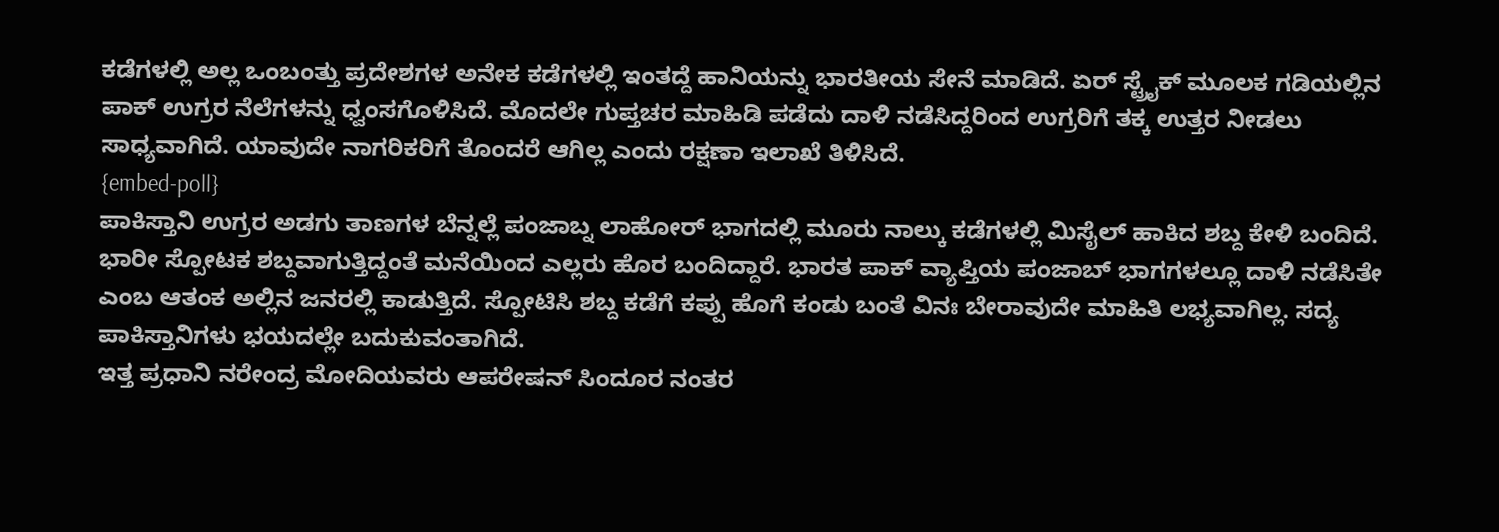ಕಡೆಗಳಲ್ಲಿ ಅಲ್ಲ ಒಂಬಂತ್ತು ಪ್ರದೇಶಗಳ ಅನೇಕ ಕಡೆಗಳಲ್ಲಿ ಇಂತದ್ದೆ ಹಾನಿಯನ್ನು ಭಾರತೀಯ ಸೇನೆ ಮಾಡಿದೆ. ಏರ್ ಸ್ಟ್ರೈಕ್ ಮೂಲಕ ಗಡಿಯಲ್ಲಿನ ಪಾಕ್ ಉಗ್ರರ ನೆಲೆಗಳನ್ನು ಧ್ವಂಸಗೊಳಿಸಿದೆ. ಮೊದಲೇ ಗುಪ್ತಚರ ಮಾಹಿಡಿ ಪಡೆದು ದಾಳಿ ನಡೆಸಿದ್ದರಿಂದ ಉಗ್ರರಿಗೆ ತಕ್ಕ ಉತ್ತರ ನೀಡಲು ಸಾಧ್ಯವಾಗಿದೆ. ಯಾವುದೇ ನಾಗರಿಕರಿಗೆ ತೊಂದರೆ ಆಗಿಲ್ಲ ಎಂದು ರಕ್ಷಣಾ ಇಲಾಖೆ ತಿಳಿಸಿದೆ.
{embed-poll}
ಪಾಕಿಸ್ತಾನಿ ಉಗ್ರರ ಅಡಗು ತಾಣಗಳ ಬೆನ್ನಲ್ಲೆ ಪಂಜಾಬ್ನ ಲಾಹೋರ್ ಭಾಗದಲ್ಲಿ ಮೂರು ನಾಲ್ಕು ಕಡೆಗಳಲ್ಲಿ ಮಿಸೈಲ್ ಹಾಕಿದ ಶಬ್ದ ಕೇಳಿ ಬಂದಿದೆ. ಭಾರೀ ಸ್ಪೋಟಕ ಶಬ್ದವಾಗುತ್ತಿದ್ದಂತೆ ಮನೆಯಿಂದ ಎಲ್ಲರು ಹೊರ ಬಂದಿದ್ದಾರೆ. ಭಾರತ ಪಾಕ್ ವ್ಯಾಪ್ತಿಯ ಪಂಜಾಬ್ ಭಾಗಗಳಲ್ಲೂ ದಾಳಿ ನಡೆಸಿತೇ ಎಂಬ ಆತಂಕ ಅಲ್ಲಿನ ಜನರಲ್ಲಿ ಕಾಡುತ್ತಿದೆ. ಸ್ಪೋಟಿಸಿ ಶಬ್ದ ಕಡೆಗೆ ಕಪ್ಪು ಹೊಗೆ ಕಂಡು ಬಂತೆ ವಿನಃ ಬೇರಾವುದೇ ಮಾಹಿತಿ ಲಭ್ಯವಾಗಿಲ್ಲ. ಸದ್ಯ ಪಾಕಿಸ್ತಾನಿಗಳು ಭಯದಲ್ಲೇ ಬದುಕುವಂತಾಗಿದೆ.
ಇತ್ತ ಪ್ರಧಾನಿ ನರೇಂದ್ರ ಮೋದಿಯವರು ಆಪರೇಷನ್ ಸಿಂದೂರ ನಂತರ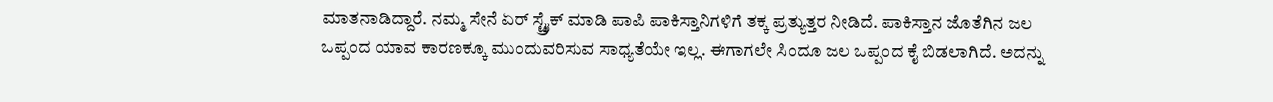ಮಾತನಾಡಿದ್ದಾರೆ. ನಮ್ಮ ಸೇನೆ ಏರ್ ಸ್ಟ್ರೈಕ್ ಮಾಡಿ ಪಾಪಿ ಪಾಕಿಸ್ತಾನಿಗಳಿಗೆ ತಕ್ಕ ಪ್ರತ್ಯುತ್ತರ ನೀಡಿದೆ. ಪಾಕಿಸ್ತಾನ ಜೊತೆಗಿನ ಜಲ ಒಪ್ಪಂದ ಯಾವ ಕಾರಣಕ್ಕೂ ಮುಂದುವರಿಸುವ ಸಾಧ್ಯತೆಯೇ ಇಲ್ಲ. ಈಗಾಗಲೇ ಸಿಂದೂ ಜಲ ಒಪ್ಪಂದ ಕೈ ಬಿಡಲಾಗಿದೆ. ಅದನ್ನು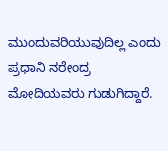ಮುಂದುವರಿಯುವುದಿಲ್ಲ ಎಂದು ಪ್ರಧಾನಿ ನರೇಂದ್ರ ಮೋದಿಯವರು ಗುಡುಗಿದ್ದಾರೆ.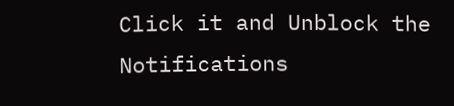Click it and Unblock the Notifications